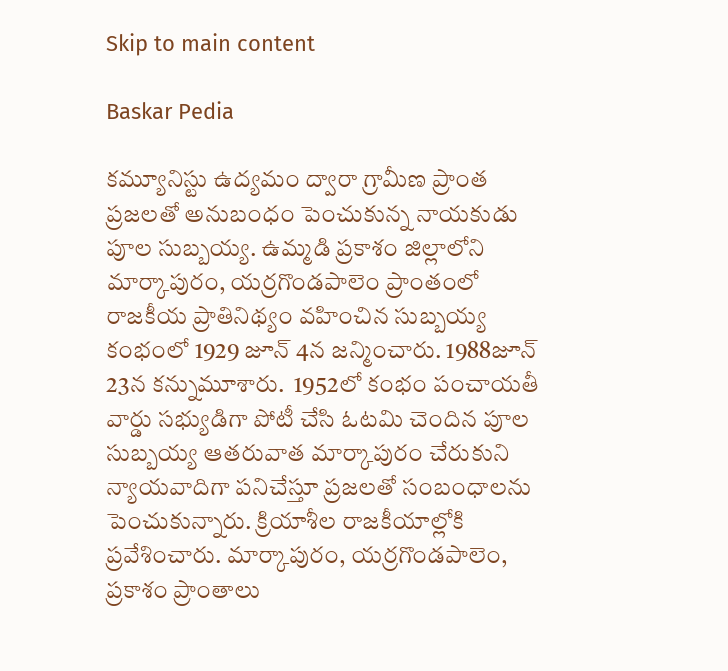Skip to main content

Baskar Pedia

కమ్యూనిస్టు ఉద్యమం ద్వారా గ్రామీణ ప్రాంత ప్రజలతో అనుబంధం పెంచుకున్న నాయకుడు పూల సుబ్బయ్య. ఉమ్మడి ప్రకాశం జిల్లాలోని మార్కాపురం, యర్రగొండపాలెం ప్రాంతంలో రాజకీయ ప్రాతినిథ్యం వహించిన సుబ్బయ్య కంభంలో 1929 జూన్ 4న జన్మించారు. 1988జూన్ 23న కన్నుమూశారు.  1952లో కంభం పంచాయతీ వార్డు సభ్యుడిగా పోటీ చేసి ఓటమి చెందిన పూల సుబ్బయ్య ఆతరువాత మార్కాపురం చేరుకుని న్యాయవాదిగా పనిచేస్తూ ప్రజలతో సంబంధాలను పెంచుకున్నారు. క్రియాశీల రాజకీయాల్లోకి ప్రవేశించారు. మార్కాపురం, యర్రగొండపాలెం, ప్రకాశం ప్రాంతాలు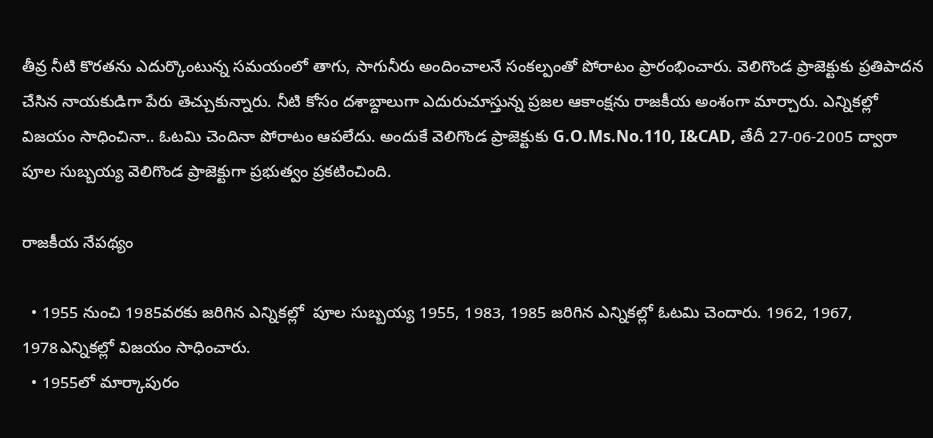తీవ్ర నీటి కొరతను ఎదుర్కొంటున్న సమయంలో తాగు, సాగునీరు అందించాలనే సంకల్పంతో పోరాటం ప్రారంభించారు. వెలిగొండ ప్రాజెక్టుకు ప్రతిపాదన చేసిన నాయకుడిగా పేరు తెచ్చుకున్నారు. నీటి కోసం దశాబ్దాలుగా ఎదురుచూస్తున్న ప్రజల ఆకాంక్షను రాజకీయ అంశంగా మార్చారు. ఎన్నికల్లో విజయం సాధించినా.. ఓటమి చెందినా పోరాటం ఆపలేదు. అందుకే వెలిగొండ ప్రాజెక్టుకు G.O.Ms.No.110, I&CAD, తేదీ 27-06-2005 ద్వారా పూల సుబ్బయ్య వెలిగొండ ప్రాజెక్టుగా ప్రభుత్వం ప్రకటించింది.

రాజకీయ నేపథ్యం

  • 1955 నుంచి 1985వరకు జరిగిన ఎన్నికల్లో  పూల సుబ్బయ్య 1955, 1983, 1985 జరిగిన ఎన్నికల్లో ఓటమి చెందారు. 1962, 1967, 1978ఎన్నికల్లో విజయం సాధించారు.
  • 1955లో మార్కాపురం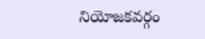నియోజకవర్గం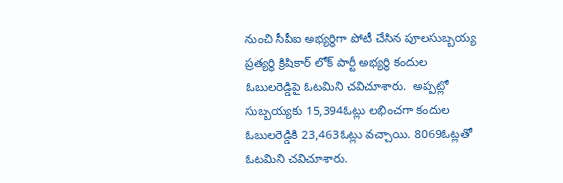నుంచి సీపీఐ అభ్యర్థిగా పోటీ చేసిన పూలసుబ్బయ్య ప్రత్యర్థి క్రిషికార్ లోక్ పార్టీ అభ్యర్థి కందుల ఓబులరెడ్డిపై ఓటమిని చవిచూశారు.  అప్పట్లో సుబ్బయ్యకు 15,394ఓట్లు లభించగా కందుల ఓబులరెడ్డికి 23,463ఓట్లు వచ్చాయి. 8069ఓట్లతో ఓటమిని చవిచూశారు.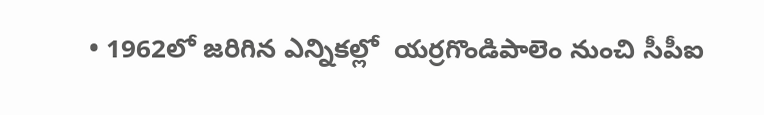• 1962లో జరిగిన ఎన్నికల్లో  యర్రగొండిపాలెం నుంచి సీపీఐ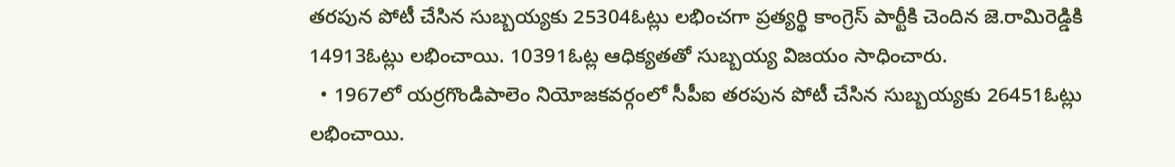తరపున పోటీ చేసిన సుబ్బయ్యకు 25304ఓట్లు లభించగా ప్రత్యర్థి కాంగ్రెస్ పార్టీకి చెందిన జె.రామిరెడ్డికి 14913ఓట్లు లభించాయి. 10391ఓట్ల ఆధిక్యతతో సుబ్బయ్య విజయం సాధించారు.
  • 1967లో యర్రగొండిపాలెం నియోజకవర్గంలో సీపీఐ తరపున పోటీ చేసిన సుబ్బయ్యకు 26451ఓట్లు లభించాయి.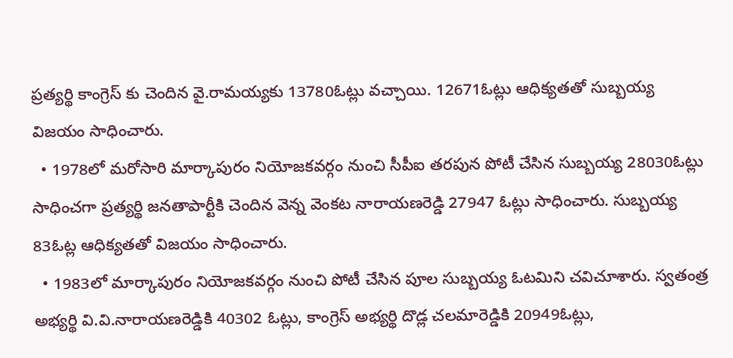ప్రత్యర్థి కాంగ్రెస్ కు చెందిన వై.రామయ్యకు 13780ఓట్లు వచ్చాయి. 12671ఓట్లు ఆధిక్యతతో సుబ్బయ్య విజయం సాధించారు.
  • 1978లో మరోసారి మార్కాపురం నియోజకవర్గం నుంచి సీపీఐ తరపున పోటీ చేసిన సుబ్బయ్య 28030ఓట్లు సాధించగా ప్రత్యర్థి జనతాపార్టీకి చెందిన వెన్న వెంకట నారాయణరెడ్డి 27947 ఓట్లు సాధించారు. సుబ్బయ్య 83ఓట్ల ఆధిక్యతతో విజయం సాధించారు.
  • 1983లో మార్కాపురం నియోజకవర్గం నుంచి పోటీ చేసిన పూల సుబ్బయ్య ఓటమిని చవిచూశారు. స్వతంత్ర అభ్యర్థి వి.వి.నారాయణరెడ్డికి 40302 ఓట్లు, కాంగ్రెస్ అభ్యర్థి దొడ్ల చలమారెడ్డికి 20949ఓట్లు,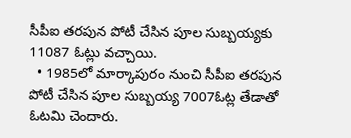సీపీఐ తరపున పోటీ చేసిన పూల సుబ్బయ్యకు 11087 ఓట్లు వచ్చాయి.
  • 1985లో మార్కాపురం నుంచి సీపీఐ తరపున పోటీ చేసిన పూల సుబ్బయ్య 7007ఓట్ల తేడాతో ఓటమి చెందారు.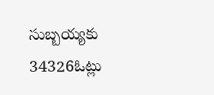సుబ్బయ్యకు 34326ఓట్లు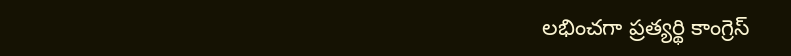లభించగా ప్రత్యర్థి కాంగ్రెస్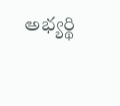అభ్యర్థి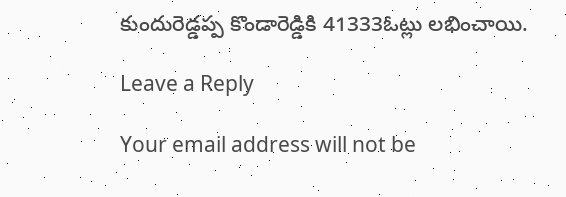కుందురెడ్డప్ప కొండారెడ్డికి 41333ఓట్లు లభించాయి.

Leave a Reply

Your email address will not be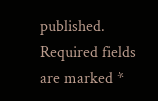published. Required fields are marked *